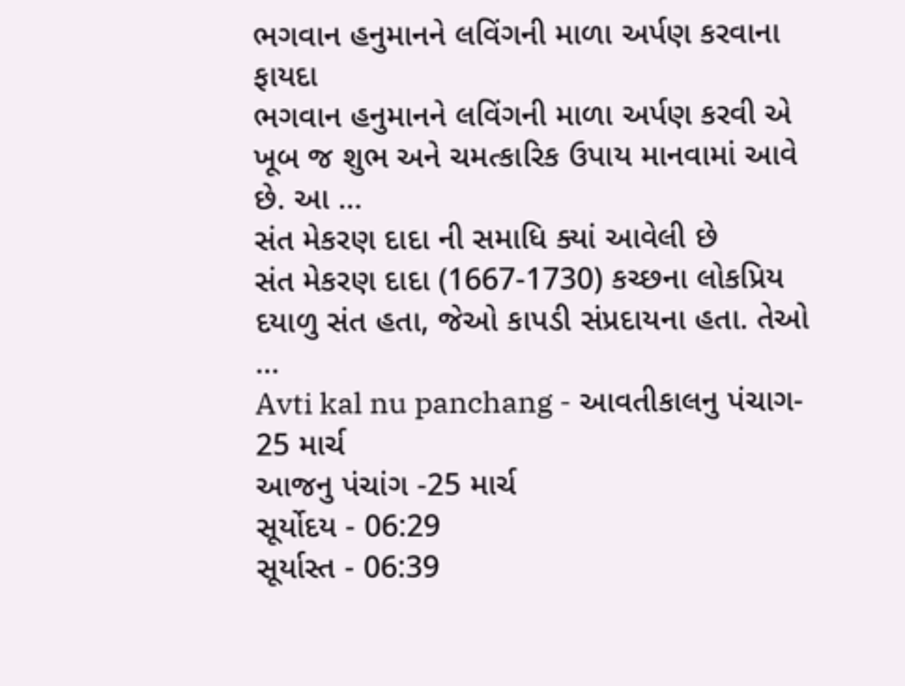ભગવાન હનુમાનને લવિંગની માળા અર્પણ કરવાના ફાયદા
ભગવાન હનુમાનને લવિંગની માળા અર્પણ કરવી એ ખૂબ જ શુભ અને ચમત્કારિક ઉપાય માનવામાં આવે છે. આ ...
સંત મેકરણ દાદા ની સમાધિ ક્યાં આવેલી છે
સંત મેકરણ દાદા (1667-1730) કચ્છના લોકપ્રિય દયાળુ સંત હતા, જેઓ કાપડી સંપ્રદાયના હતા. તેઓ ...
Avti kal nu panchang - આવતીકાલનુ પંચાગ- 25 માર્ચ
આજનુ પંચાંગ -25 માર્ચ
સૂર્યોદય - 06:29
સૂર્યાસ્ત - 06:39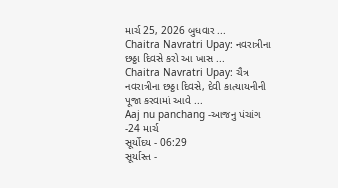માર્ચ 25, 2026 બુધવાર ...
Chaitra Navratri Upay: નવરાત્રીના છઠ્ઠા દિવસે કરો આ ખાસ ...
Chaitra Navratri Upay: ચૈત્ર નવરાત્રીના છઠ્ઠા દિવસે, દેવી કાત્યાયનીની પૂજા કરવામાં આવે ...
Aaj nu panchang -આજનુ પંચાંગ -24 માર્ચ
સૂર્યોદય - 06:29
સૂર્યાસ્ત -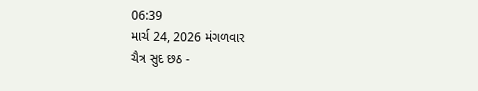06:39
માર્ચ 24, 2026 મંગળવાર
ચૈત્ર સુદ છઠ -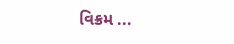વિક્રમ ...